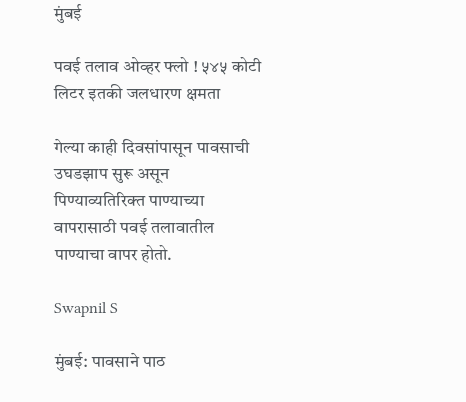मुंबई

पवई तलाव ओव्हर फ्लो ! ५४५ कोटी लिटर इतकी जलधारण क्षमता

गेल्या काही दिवसांपासून पावसाची उघडझाप सुरू असून पिण्याव्यतिरिक्त पाण्याच्या वापरासाठी पवई तलावातील पाण्याचा वापर होतो.

Swapnil S

मुंबई: पावसाने पाठ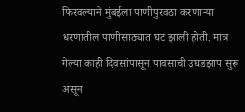फिरवल्याने मुंबईला पाणीपुरवठा करणाऱ्या धरणातील पाणीसाठ्यात घट झाली होती. मात्र गेल्या काही दिवसांपासून पावसाची उघडझाप सुरू असून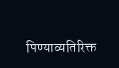पिण्याव्यतिरिक्त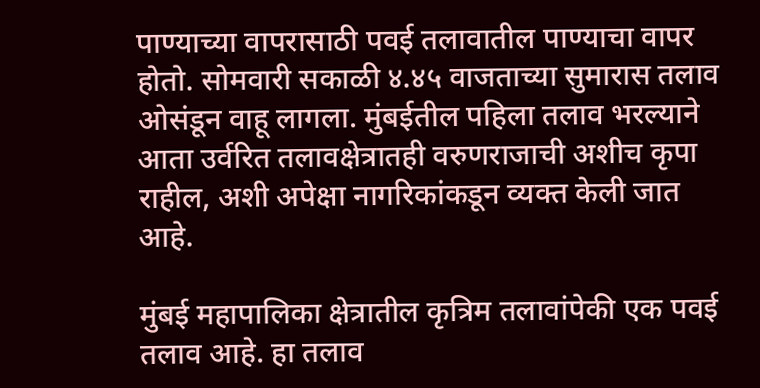पाण्याच्या वापरासाठी पवई तलावातील पाण्याचा वापर होतो. सोमवारी सकाळी ४.४५ वाजताच्या सुमारास तलाव ओसंडून वाहू लागला. मुंबईतील पहिला तलाव भरल्याने आता उर्वरित तलावक्षेत्रातही वरुणराजाची अशीच कृपा राहील, अशी अपेक्षा नागरिकांकडून व्यक्त केली जात आहे.

मुंबई महापालिका क्षेत्रातील कृत्रिम तलावांपेकी एक पवई तलाव आहे. हा तलाव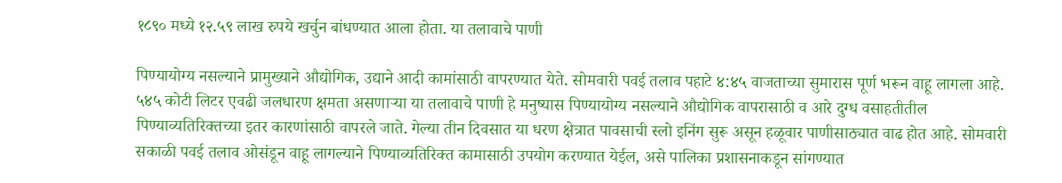१८९० मध्ये १२.५९ लाख रुपये खर्चुन बांधण्यात आला होता. या तलावाचे पाणी

पिण्यायोग्य नसल्याने प्रामुख्याने औद्योगिक, उद्याने आदी कामांसाठी वापरण्यात येते. सोमवारी पवई तलाव पहाटे ४:४५ वाजताच्या सुमारास पूर्ण भरून वाहू लागला आहे. ५४५ कोटी लिटर एवढी जलधारण क्षमता असणाऱ्या या तलावाचे पाणी हे मनुष्यास पिण्यायोग्य नसल्याने औद्योगिक वापरासाठी व आरे दुग्ध वसाहतीतील पिण्याव्यतिरिक्तच्या इतर कारणांसाठी वापरले जाते. गेल्या तीन दिवसात या धरण क्षेत्रात पावसाची स्लो इनिंग सुरू असून हळूवार पाणीसाठ्यात वाढ होत आहे. सोमवारी सकाळी पवई तलाव ओसंडून वाहू लागल्याने पिण्याव्यतिरिक्त कामासाठी उपयोग करण्यात येईल, असे पालिका प्रशासनाकडून सांगण्यात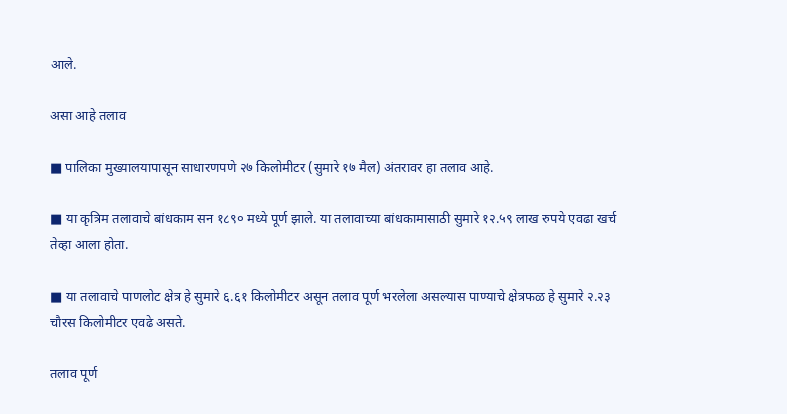आले.

असा आहे तलाव

■ पालिका मुख्यालयापासून साधारणपणे २७ किलोमीटर (सुमारे १७ मैल) अंतरावर हा तलाव आहे.

■ या कृत्रिम तलावाचे बांधकाम सन १८९० मध्ये पूर्ण झाले. या तलावाच्या बांधकामासाठी सुमारे १२.५९ लाख रुपये एवढा खर्च तेव्हा आला होता.

■ या तलावाचे पाणलोट क्षेत्र हे सुमारे ६.६१ किलोमीटर असून तलाव पूर्ण भरलेला असल्यास पाण्याचे क्षेत्रफळ हे सुमारे २.२३ चौरस किलोमीटर एवढे असते.

तलाव पूर्ण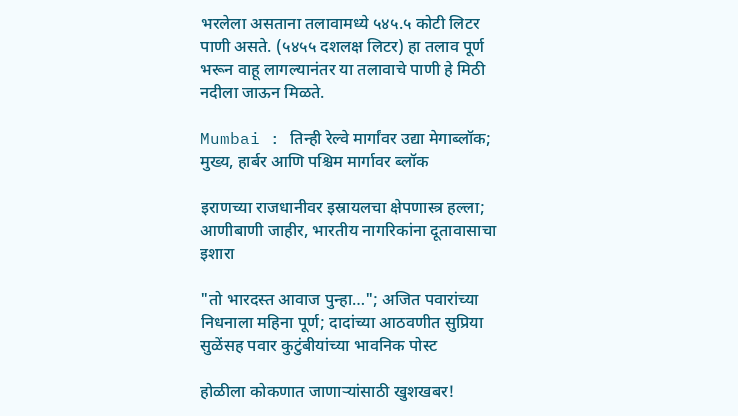भरलेला असताना तलावामध्ये ५४५.५ कोटी लिटर पाणी असते. (५४५५ दशलक्ष लिटर) हा तलाव पूर्ण भरून वाहू लागल्यानंतर या तलावाचे पाणी हे मिठी नदीला जाऊन मिळते.

Mumbai : तिन्ही रेल्वे मार्गांवर उद्या मेगाब्लॉक; मुख्य, हार्बर आणि पश्चिम मार्गावर ब्लॉक

इराणच्या राजधानीवर इस्रायलचा क्षेपणास्त्र हल्ला; आणीबाणी जाहीर, भारतीय नागरिकांना दूतावासाचा इशारा

"तो भारदस्त आवाज पुन्हा…"; अजित पवारांच्या निधनाला महिना पूर्ण; दादांच्या आठवणीत सुप्रिया सुळेंसह पवार कुटुंबीयांच्या भावनिक पोस्ट

होळीला कोकणात जाणाऱ्यांसाठी खुशखबर!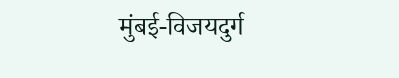मुंबई-विजयदुर्ग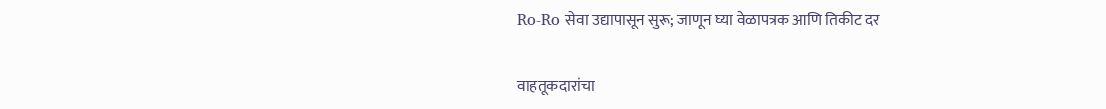Ro-Ro सेवा उद्यापासून सुरू; जाणून घ्या वेळापत्रक आणि तिकीट दर

वाहतूकदारांचा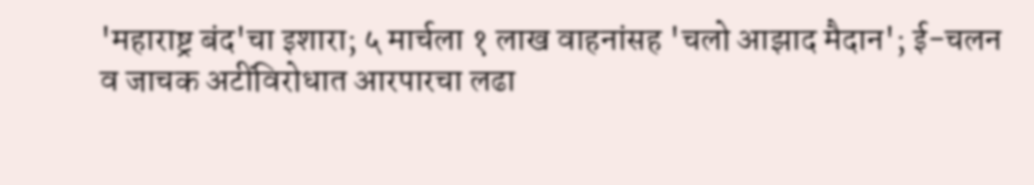'महाराष्ट्र बंद'चा इशारा; ५ मार्चला १ लाख वाहनांसह 'चलो आझाद मैदान'; ई-चलन व जाचक अटींविरोधात आरपारचा लढा